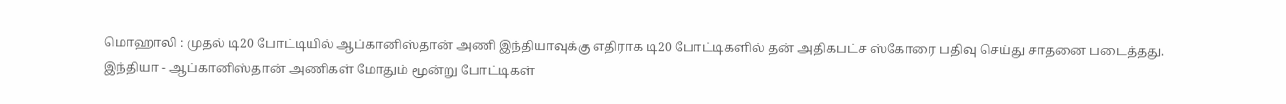மொஹாலி : முதல் டி20 போட்டியில் ஆப்கானிஸ்தான் அணி இந்தியாவுக்கு எதிராக டி20 போட்டிகளில் தன் அதிகபட்ச ஸ்கோரை பதிவு செய்து சாதனை படைத்தது.
இந்தியா - ஆப்கானிஸ்தான் அணிகள் மோதும் மூன்று போட்டிகள்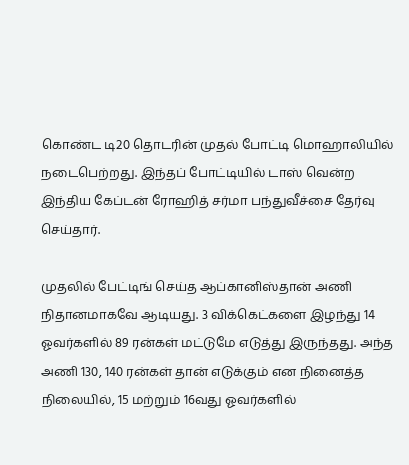கொண்ட டி20 தொடரின் முதல் போட்டி மொஹாலியில் நடைபெற்றது. இந்தப் போட்டியில் டாஸ் வென்ற இந்திய கேப்டன் ரோஹித் சர்மா பந்துவீச்சை தேர்வு செய்தார்.

முதலில் பேட்டிங் செய்த ஆப்கானிஸ்தான் அணி நிதானமாகவே ஆடியது. 3 விக்கெட்களை இழந்து 14 ஓவர்களில் 89 ரன்கள் மட்டுமே எடுத்து இருந்தது. அந்த அணி 130, 140 ரன்கள் தான் எடுக்கும் என நினைத்த நிலையில், 15 மற்றும் 16வது ஓவர்களில்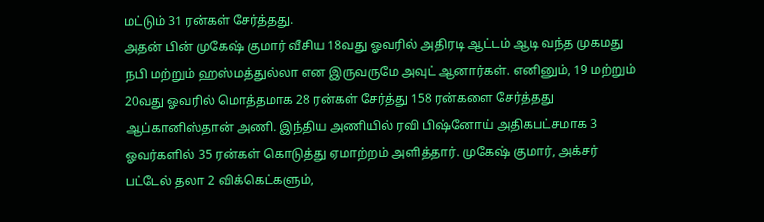மட்டும் 31 ரன்கள் சேர்த்தது.
அதன் பின் முகேஷ் குமார் வீசிய 18வது ஓவரில் அதிரடி ஆட்டம் ஆடி வந்த முகமது நபி மற்றும் ஹஸ்மத்துல்லா என இருவருமே அவுட் ஆனார்கள். எனினும், 19 மற்றும் 20வது ஓவரில் மொத்தமாக 28 ரன்கள் சேர்த்து 158 ரன்களை சேர்த்தது ஆப்கானிஸ்தான் அணி. இந்திய அணியில் ரவி பிஷ்னோய் அதிகபட்சமாக 3 ஓவர்களில் 35 ரன்கள் கொடுத்து ஏமாற்றம் அளித்தார். முகேஷ் குமார், அக்சர் பட்டேல் தலா 2 விக்கெட்களும்,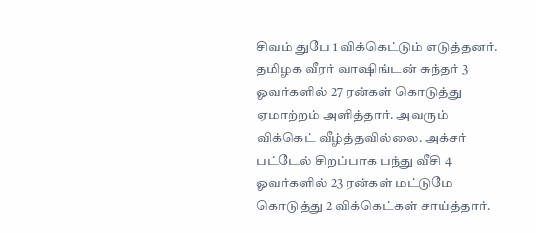சிவம் துபே 1 விக்கெட்டும் எடுத்தனர். தமிழக வீரர் வாஷிங்டன் சுந்தர் 3 ஓவர்களில் 27 ரன்கள் கொடுத்து ஏமாற்றம் அளித்தார். அவரும் விக்கெட் வீழ்த்தவில்லை. அக்சர் பட்டேல் சிறப்பாக பந்து வீசி 4 ஓவர்களில் 23 ரன்கள் மட்டுமே கொடுத்து 2 விக்கெட்கள் சாய்த்தார்.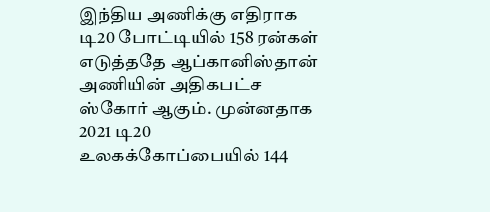இந்திய அணிக்கு எதிராக டி20 போட்டியில் 158 ரன்கள் எடுத்ததே ஆப்கானிஸ்தான் அணியின் அதிகபட்ச ஸ்கோர் ஆகும். முன்னதாக 2021 டி20 உலகக்கோப்பையில் 144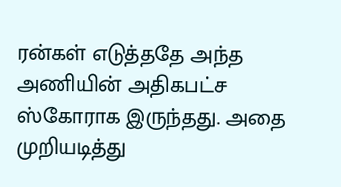ரன்கள் எடுத்ததே அந்த அணியின் அதிகபட்ச ஸ்கோராக இருந்தது. அதை முறியடித்து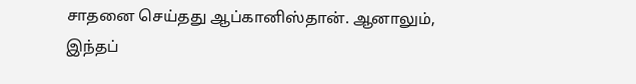சாதனை செய்தது ஆப்கானிஸ்தான். ஆனாலும், இந்தப்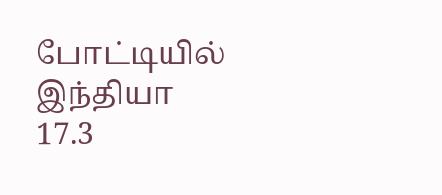போட்டியில் இந்தியா 17.3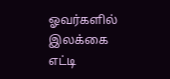ஓவர்களில் இலக்கை எட்டி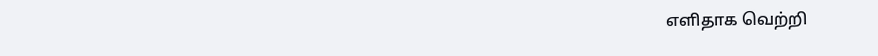எளிதாக வெற்றி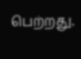பெற்றது.